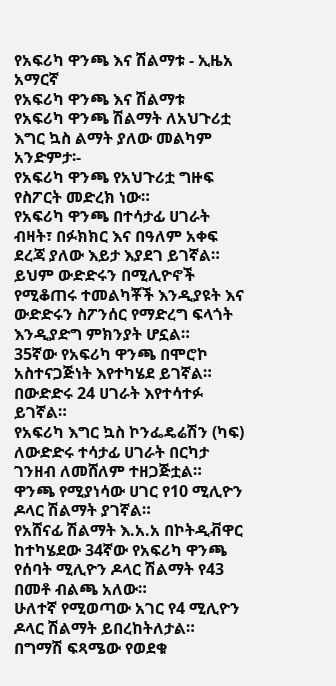የአፍሪካ ዋንጫ እና ሽልማቱ - ኢዜአ አማርኛ
የአፍሪካ ዋንጫ እና ሽልማቱ
የአፍሪካ ዋንጫ ሽልማት ለአህጉሪቷ እግር ኳስ ልማት ያለው መልካም አንድምታ፡-
የአፍሪካ ዋንጫ የአህጉሪቷ ግዙፍ የስፖርት መድረክ ነው።
የአፍሪካ ዋንጫ በተሳታፊ ሀገራት ብዛት፣ በፉክክር እና በዓለም አቀፍ ደረጃ ያለው እይታ እያደገ ይገኛል።
ይህም ውድድሩን በሚሊዮኖች የሚቆጠሩ ተመልካቾች እንዲያዩት እና ውድድሩን ስፖንሰር የማድረግ ፍላጎት እንዲያድግ ምክንያት ሆኗል።
35ኛው የአፍሪካ ዋንጫ በሞሮኮ አስተናጋጅነት እየተካሄደ ይገኛል።
በውድድሩ 24 ሀገራት እየተሳተፉ ይገኛል።
የአፍሪካ እግር ኳስ ኮንፌዴሬሽን (ካፍ) ለውድድሩ ተሳታፊ ሀገራት በርካታ ገንዘብ ለመሸለም ተዘጋጅቷል።
ዋንጫ የሚያነሳው ሀገር የ10 ሚሊዮን ዶላር ሽልማት ያገኛል።
የአሸናፊ ሽልማት እ.አ.አ በኮትዲቭዋር ከተካሄደው 34ኛው የአፍሪካ ዋንጫ የሰባት ሚሊዮን ዶላር ሽልማት የ43 በመቶ ብልጫ አለው።
ሁለተኛ የሚወጣው አገር የ4 ሚሊዮን ዶላር ሽልማት ይበረከትለታል።
በግማሽ ፍጻሜው የወደቁ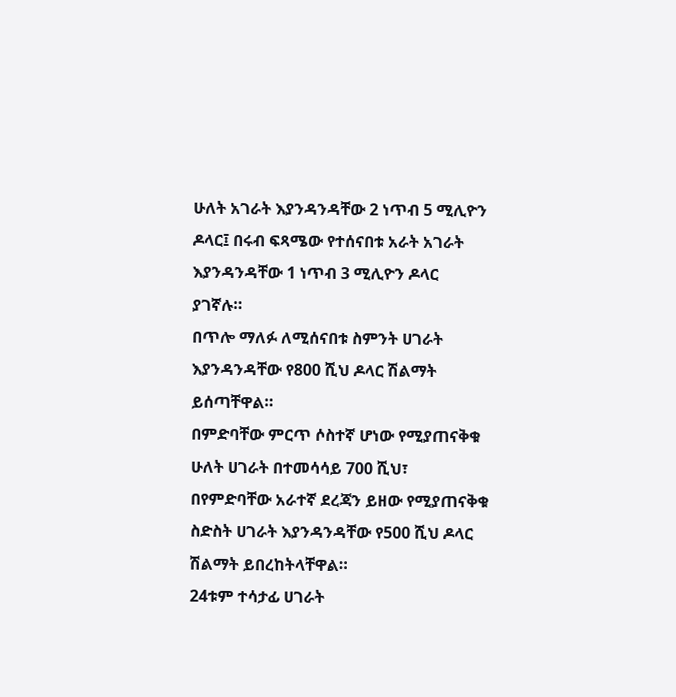ሁለት አገራት እያንዳንዳቸው 2 ነጥብ 5 ሚሊዮን ዶላር፤ በሩብ ፍጻሜው የተሰናበቱ አራት አገራት እያንዳንዳቸው 1 ነጥብ 3 ሚሊዮን ዶላር ያገኛሉ።
በጥሎ ማለፉ ለሚሰናበቱ ስምንት ሀገራት እያንዳንዳቸው የ800 ሺህ ዶላር ሽልማት ይሰጣቸዋል።
በምድባቸው ምርጥ ሶስተኛ ሆነው የሚያጠናቅቁ ሁለት ሀገራት በተመሳሳይ 700 ሺህ፣ በየምድባቸው አራተኛ ደረጃን ይዘው የሚያጠናቅቁ ስድስት ሀገራት እያንዳንዳቸው የ500 ሺህ ዶላር ሽልማት ይበረከትላቸዋል።
24ቱም ተሳታፊ ሀገራት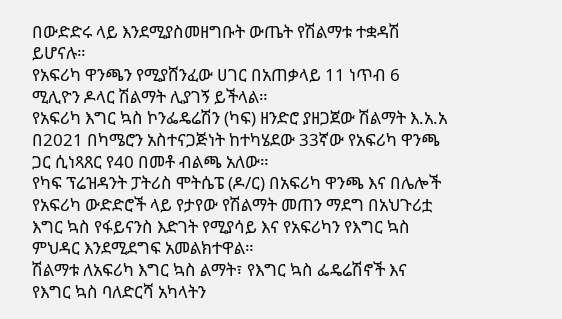በውድድሩ ላይ እንደሚያስመዘግቡት ውጤት የሽልማቱ ተቋዳሽ ይሆናሉ።
የአፍሪካ ዋንጫን የሚያሸንፈው ሀገር በአጠቃላይ 11 ነጥብ 6 ሚሊዮን ዶላር ሽልማት ሊያገኝ ይችላል።
የአፍሪካ እግር ኳስ ኮንፌዴሬሽን (ካፍ) ዘንድሮ ያዘጋጀው ሽልማት እ.አ.አ በ2021 በካሜሮን አስተናጋጅነት ከተካሄደው 33ኛው የአፍሪካ ዋንጫ ጋር ሲነጻጸር የ40 በመቶ ብልጫ አለው።
የካፍ ፕሬዝዳንት ፓትሪስ ሞትሴፔ (ዶ/ር) በአፍሪካ ዋንጫ እና በሌሎች የአፍሪካ ውድድሮች ላይ የታየው የሽልማት መጠን ማደግ በአህጉሪቷ እግር ኳስ የፋይናንስ እድገት የሚያሳይ እና የአፍሪካን የእግር ኳስ ምህዳር እንደሚደግፍ አመልክተዋል።
ሽልማቱ ለአፍሪካ እግር ኳስ ልማት፣ የእግር ኳስ ፌዴሬሽኖች እና የእግር ኳስ ባለድርሻ አካላትን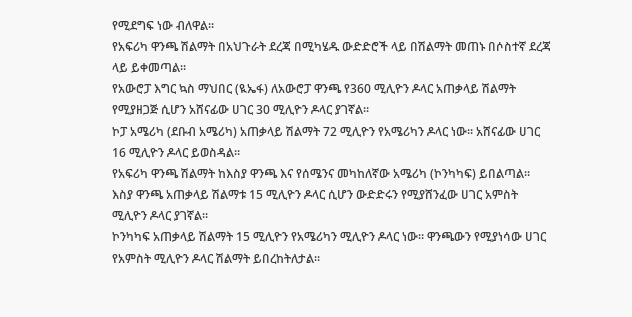የሚደግፍ ነው ብለዋል።
የአፍሪካ ዋንጫ ሽልማት በአህጉራት ደረጃ በሚካሄዱ ውድድሮች ላይ በሽልማት መጠኑ በሶስተኛ ደረጃ ላይ ይቀመጣል።
የአውሮፓ እግር ኳስ ማህበር (ዪኤፋ) ለአውሮፓ ዋንጫ የ360 ሚሊዮን ዶላር አጠቃላይ ሽልማት የሚያዘጋጅ ሲሆን አሸናፊው ሀገር 30 ሚሊዮን ዶላር ያገኛል።
ኮፓ አሜሪካ (ደቡብ አሜሪካ) አጠቃላይ ሽልማት 72 ሚሊዮን የአሜሪካን ዶላር ነው። አሸናፊው ሀገር 16 ሚሊዮን ዶላር ይወስዳል።
የአፍሪካ ዋንጫ ሽልማት ከእስያ ዋንጫ እና የሰሜንና መካከለኛው አሜሪካ (ኮንካካፍ) ይበልጣል።
እስያ ዋንጫ አጠቃላይ ሽልማቱ 15 ሚሊዮን ዶላር ሲሆን ውድድሩን የሚያሸንፈው ሀገር አምስት ሚሊዮን ዶላር ያገኛል።
ኮንካካፍ አጠቃላይ ሽልማት 15 ሚሊዮን የአሜሪካን ሚሊዮን ዶላር ነው። ዋንጫውን የሚያነሳው ሀገር የአምስት ሚሊዮን ዶላር ሽልማት ይበረከትለታል።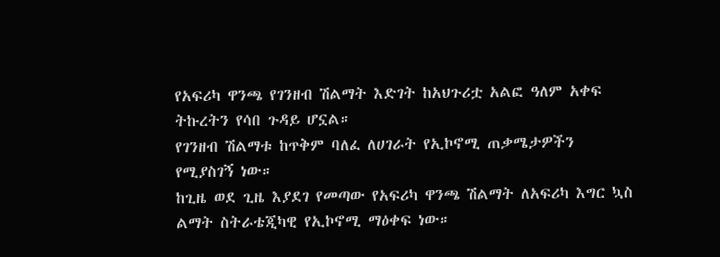የአፍሪካ ዋንጫ የገንዘብ ሽልማት እድገት ከአህጉሪቷ አልፎ ዓለም አቀፍ ትኩረትን የሳበ ጉዳይ ሆኗል።
የገንዘብ ሽልማቱ ከጥቅም ባለፈ ለሀገራት የኢኮኖሚ ጠቃሜታዎችን የሚያስገኝ ነው።
ከጊዜ ወደ ጊዜ እያደገ የመጣው የአፍሪካ ዋንጫ ሽልማት ለአፍሪካ እግር ኳስ ልማት ስትራቴጂካዊ የኢኮኖሚ ማዕቀፍ ነው።